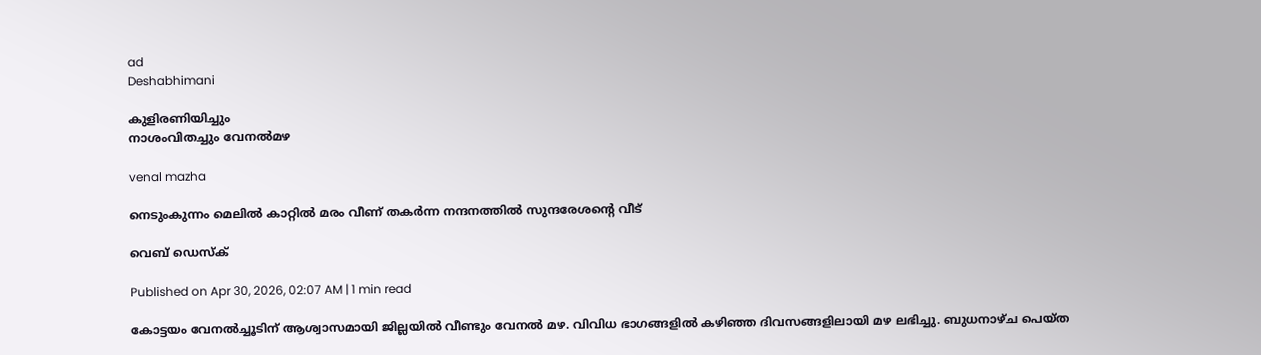ad
Deshabhimani

കുളിരണിയിച്ചും
നാശംവിതച്ചും വേനൽമഴ

venal mazha

നെടുംകുന്നം മെലിൽ കാറ്റിൽ മരം വീണ് തകർന്ന നന്ദനത്തിൽ സുന്ദരേശന്റെ വീട്

വെബ് ഡെസ്ക്

Published on Apr 30, 2026, 02:07 AM | 1 min read

കോട്ടയം വേനൽച്ചൂടിന്‌ ആശ്വാസമായി ജില്ലയിൽ വീണ്ടും വേനൽ മഴ. വിവിധ ഭാഗങ്ങളിൽ കഴിഞ്ഞ ദിവസങ്ങളിലായി മഴ ലഭിച്ചു. ബുധനാഴ്ച പെയ്‌ത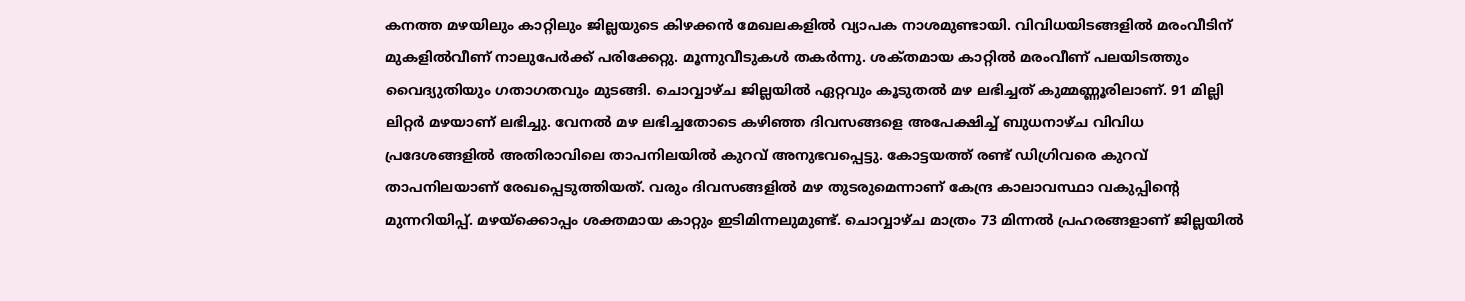കനത്ത മഴയിലും കാറ്റിലും ജില്ലയുടെ കിഴക്കൻ മേഖലകളിൽ വ്യാപക നാശമുണ്ടായി. വിവിധയിടങ്ങളിൽ മരംവീടിന്‌ മുകളിൽവീണ്‌ നാലുപേർക്ക്‌ പരിക്കേറ്റു. മൂന്നുവീടുകൾ തകർന്നു. ശക്‌തമായ കാറ്റിൽ മരംവീണ്‌ പലയിടത്തും വൈദ്യുതിയും ഗതാഗതവും മുടങ്ങി. ചൊവ്വാഴ്ച ജില്ലയിൽ ഏറ്റവും കൂടുതൽ മഴ ലഭിച്ചത്‌ കുമ്മണ്ണൂരിലാണ്‌. 91 മില്ലി ലിറ്റർ മഴയാണ്‌ ലഭിച്ചു. വേനൽ മഴ ലഭിച്ചതോടെ കഴിഞ്ഞ ദിവസങ്ങളെ അപേക്ഷിച്ച്‌ ബുധനാഴ്ച വിവിധ പ്രദേശങ്ങളിൽ അതിരാവിലെ താപനിലയിൽ കുറവ്‌ അനുഭവപ്പെട്ടു. കോട്ടയത്ത്‌ രണ്ട് ഡിഗ്രിവരെ കുറവ്‌ താപനിലയാണ്‌ രേഖപ്പെടുത്തിയത്‌. വരും ദിവസങ്ങളിൽ മഴ തുടരുമെന്നാണ്‌ കേന്ദ്ര കാലാവസ്ഥാ വകുപ്പിന്റെ മുന്നറിയിപ്പ്‌. മഴയ്‌ക്കൊപ്പം ശക്തമായ കാറ്റും ഇടിമിന്നലുമുണ്ട്‌. ചൊവ്വാഴ്ച മാത്രം 73 മിന്നൽ പ്രഹരങ്ങളാണ്‌ ജില്ലയിൽ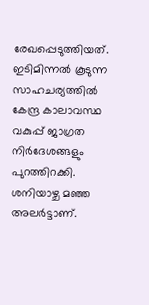രേഖപ്പെടുത്തിയത്‌. ഇടിമിന്നൽ കൂടുന്ന സാഹചര്യത്തിൽ കേന്ദ്ര കാലാവസ്ഥ വകുപ്പ് ജാഗ്രത നിർദേശങ്ങളും പുറത്തിറക്കി. ശനിയാഴ്ച മഞ്ഞ അലർട്ടാണ്‌.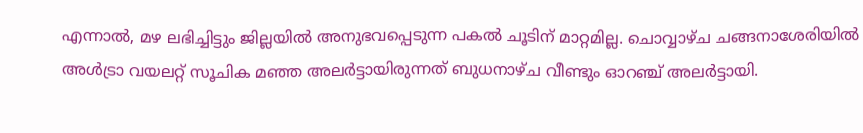എന്നാൽ, മഴ ലഭിച്ചിട്ടും ജില്ലയിൽ അനുഭവപ്പെടുന്ന പകൽ ചൂടിന്‌ മാറ്റമില്ല. ചൊവ്വാഴ്ച ചങ്ങനാശേരിയിൽ അൾട്രാ വയലറ്റ് സൂചിക മഞ്ഞ അലർട്ടായിരുന്നത്‌ ബുധനാഴ്ച വീണ്ടും ഓറഞ്ച്‌ അലർട്ടായി.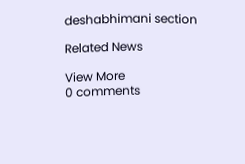deshabhimani section

Related News

View More
0 comments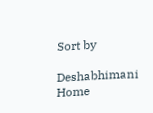Sort by

Deshabhimani
Home